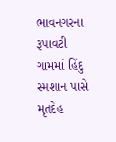ભાવનગરના રૂપાવટી ગામમાં હિંદુ સ્મશાન પાસે મૃતદેહ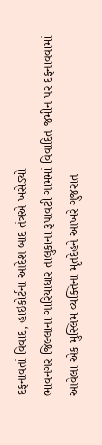દફનાવતાં વિવાદ, હાઇકોર્ટના આદેશ બાદ તંત્રએ ખસેડ્યો
ભાવનગર જિલ્લાના ગારિયાધાર તાલુકાના રૂપાવટી ગામમાં વિવાદિત જમીન પર દફનાવવામાં આવેલા એક મુસ્લિમ વ્યક્તિના મૃતદેહને આખરે ગુજરાત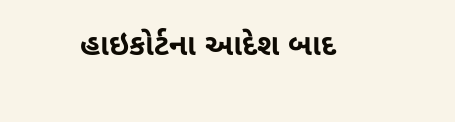હાઇકોર્ટના આદેશ બાદ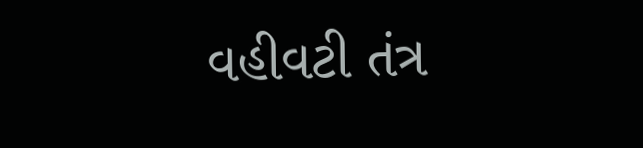વહીવટી તંત્ર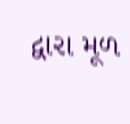દ્વારા મૂળ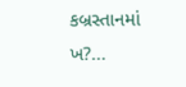કબ્રસ્તાનમાં ખ?...